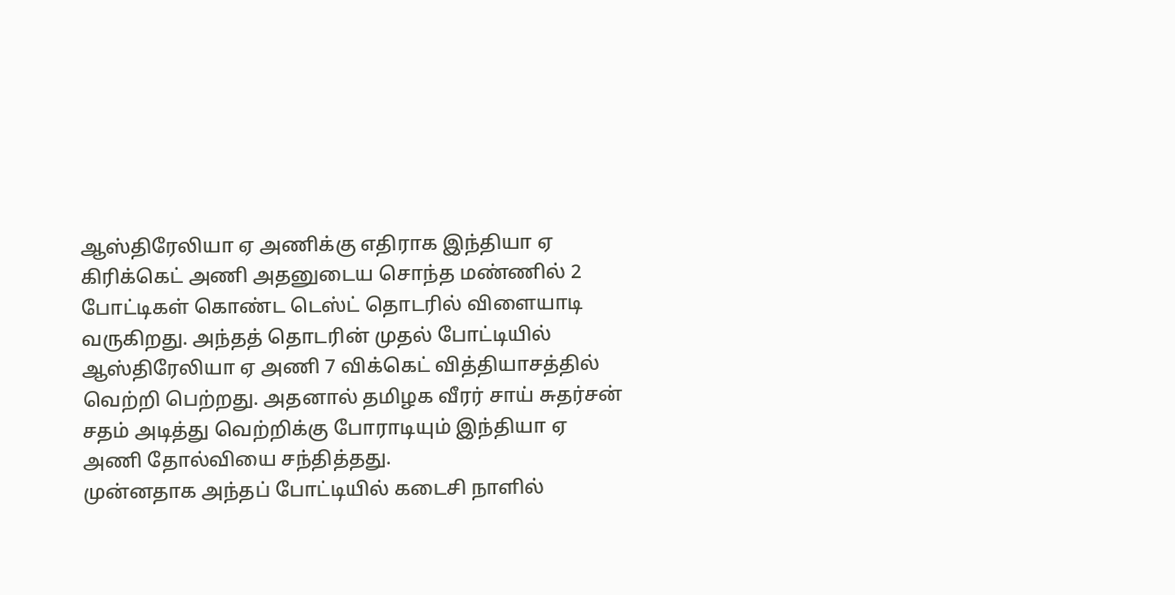ஆஸ்திரேலியா ஏ அணிக்கு எதிராக இந்தியா ஏ கிரிக்கெட் அணி அதனுடைய சொந்த மண்ணில் 2 போட்டிகள் கொண்ட டெஸ்ட் தொடரில் விளையாடி வருகிறது. அந்தத் தொடரின் முதல் போட்டியில் ஆஸ்திரேலியா ஏ அணி 7 விக்கெட் வித்தியாசத்தில் வெற்றி பெற்றது. அதனால் தமிழக வீரர் சாய் சுதர்சன் சதம் அடித்து வெற்றிக்கு போராடியும் இந்தியா ஏ அணி தோல்வியை சந்தித்தது.
முன்னதாக அந்தப் போட்டியில் கடைசி நாளில்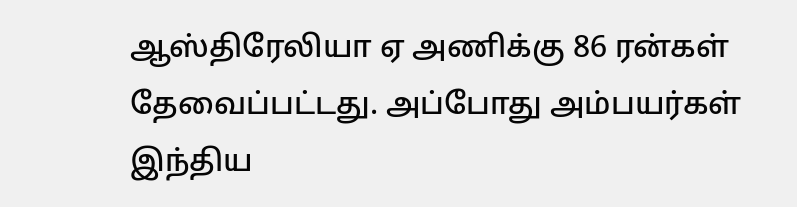ஆஸ்திரேலியா ஏ அணிக்கு 86 ரன்கள் தேவைப்பட்டது. அப்போது அம்பயர்கள் இந்திய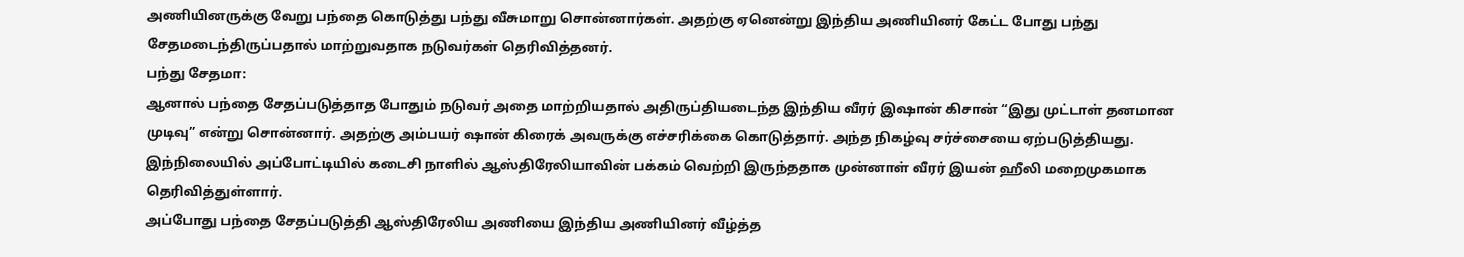அணியினருக்கு வேறு பந்தை கொடுத்து பந்து வீசுமாறு சொன்னார்கள். அதற்கு ஏனென்று இந்திய அணியினர் கேட்ட போது பந்து சேதமடைந்திருப்பதால் மாற்றுவதாக நடுவர்கள் தெரிவித்தனர்.
பந்து சேதமா:
ஆனால் பந்தை சேதப்படுத்தாத போதும் நடுவர் அதை மாற்றியதால் அதிருப்தியடைந்த இந்திய வீரர் இஷான் கிசான் “இது முட்டாள் தனமான முடிவு” என்று சொன்னார். அதற்கு அம்பயர் ஷான் கிரைக் அவருக்கு எச்சரிக்கை கொடுத்தார். அந்த நிகழ்வு சர்ச்சையை ஏற்படுத்தியது. இந்நிலையில் அப்போட்டியில் கடைசி நாளில் ஆஸ்திரேலியாவின் பக்கம் வெற்றி இருந்ததாக முன்னாள் வீரர் இயன் ஹீலி மறைமுகமாக தெரிவித்துள்ளார்.
அப்போது பந்தை சேதப்படுத்தி ஆஸ்திரேலிய அணியை இந்திய அணியினர் வீழ்த்த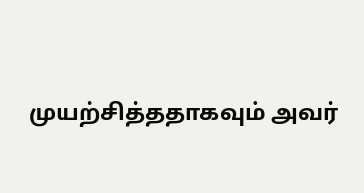முயற்சித்ததாகவும் அவர்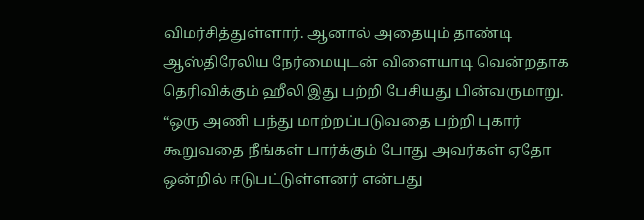விமர்சித்துள்ளார். ஆனால் அதையும் தாண்டி ஆஸ்திரேலிய நேர்மையுடன் விளையாடி வென்றதாக தெரிவிக்கும் ஹீலி இது பற்றி பேசியது பின்வருமாறு. “ஒரு அணி பந்து மாற்றப்படுவதை பற்றி புகார் கூறுவதை நீங்கள் பார்க்கும் போது அவர்கள் ஏதோ ஒன்றில் ஈடுபட்டுள்ளனர் என்பது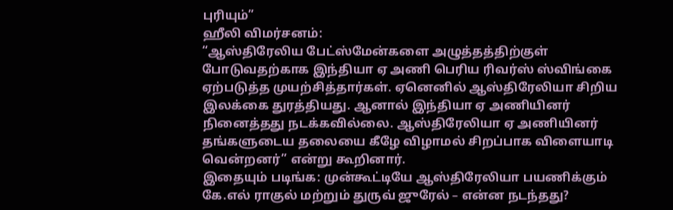புரியும்”
ஹீலி விமர்சனம்:
“ஆஸ்திரேலிய பேட்ஸ்மேன்களை அழுத்தத்திற்குள் போடுவதற்காக இந்தியா ஏ அணி பெரிய ரிவர்ஸ் ஸ்விங்கை ஏற்படுத்த முயற்சித்தார்கள். ஏனெனில் ஆஸ்திரேலியா சிறிய இலக்கை துரத்தியது. ஆனால் இந்தியா ஏ அணியினர் நினைத்தது நடக்கவில்லை. ஆஸ்திரேலியா ஏ அணியினர் தங்களுடைய தலையை கீழே விழாமல் சிறப்பாக விளையாடி வென்றனர்” என்று கூறினார்.
இதையும் படிங்க: முன்கூட்டியே ஆஸ்திரேலியா பயணிக்கும் கே.எல் ராகுல் மற்றும் துருவ் ஜுரேல் – என்ன நடந்தது?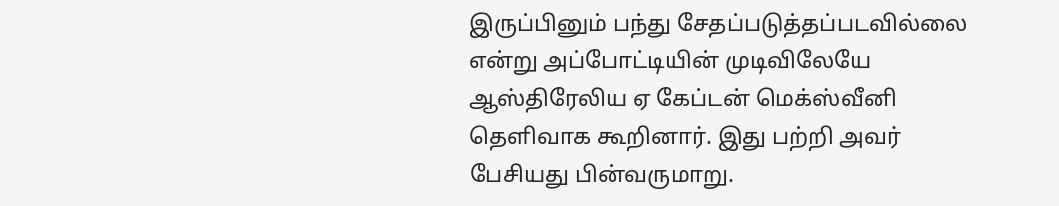இருப்பினும் பந்து சேதப்படுத்தப்படவில்லை என்று அப்போட்டியின் முடிவிலேயே ஆஸ்திரேலிய ஏ கேப்டன் மெக்ஸ்வீனி தெளிவாக கூறினார். இது பற்றி அவர் பேசியது பின்வருமாறு.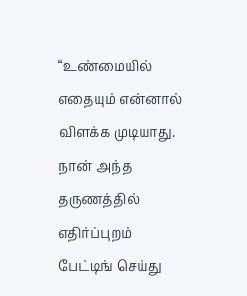“உண்மையில் எதையும் என்னால் விளக்க முடியாது. நான் அந்த தருணத்தில் எதிர்ப்புறம் பேட்டிங் செய்து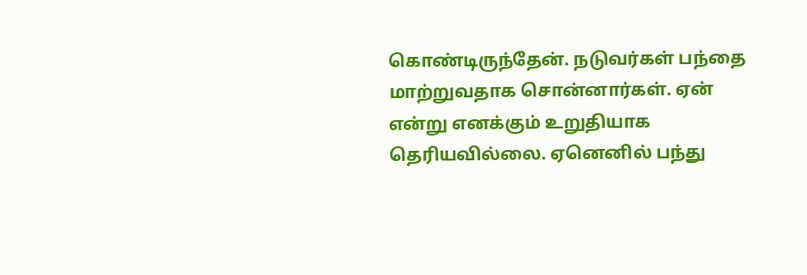கொண்டிருந்தேன். நடுவர்கள் பந்தை மாற்றுவதாக சொன்னார்கள். ஏன் என்று எனக்கும் உறுதியாக தெரியவில்லை. ஏனெனில் பந்து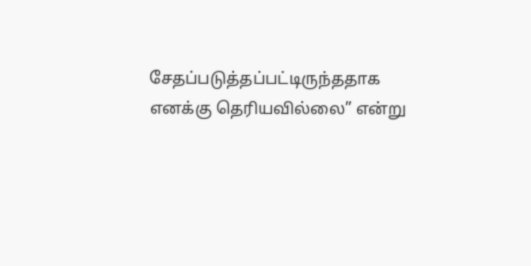சேதப்படுத்தப்பட்டிருந்ததாக எனக்கு தெரியவில்லை” என்று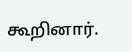கூறினார்.